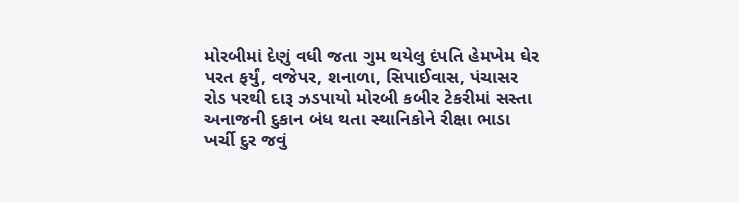મોરબીમાં દેણું વધી જતા ગુમ થયેલુ દંપતિ હેમખેમ ઘેર પરત ફર્યું, વજેપર, શનાળા, સિપાઈવાસ, પંચાસર રોડ પરથી દારૂ ઝડપાયો મોરબી કબીર ટેકરીમાં સસ્તા અનાજની દુકાન બંધ થતા સ્થાનિકોને રીક્ષા ભાડા ખર્ચી દુર જવું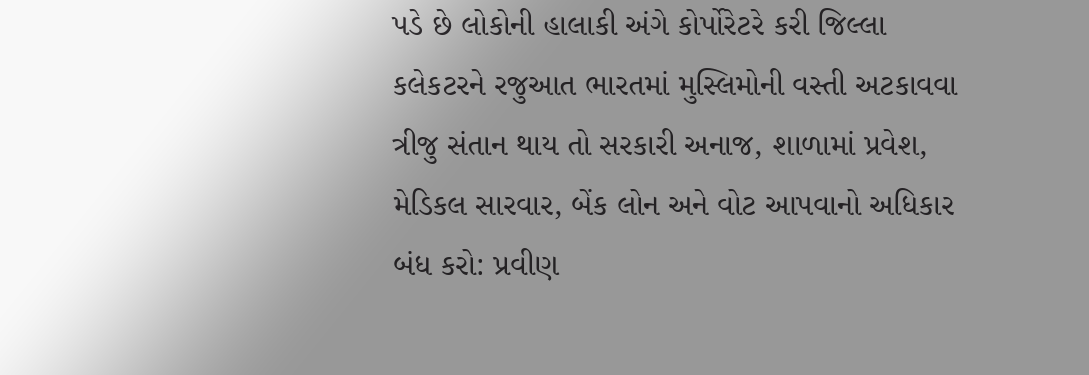પડે છે લોકોની હાલાકી અંગે કોર્પોરેટરે કરી જિલ્લા કલેકટરને રજુઆત ભારતમાં મુસ્લિમોની વસ્તી અટકાવવા ત્રીજુ સંતાન થાય તો સરકારી અનાજ, શાળામાં પ્રવેશ, મેડિકલ સારવાર, બેંક લોન અને વોટ આપવાનો અધિકાર બંધ કરો: પ્રવીણ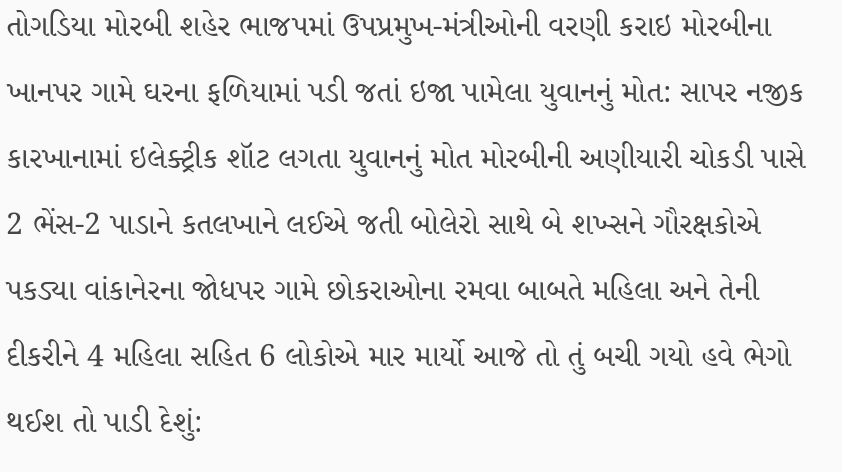તોગડિયા મોરબી શહેર ભાજપમાં ઉપપ્રમુખ-મંત્રીઓની વરણી કરાઇ મોરબીના ખાનપર ગામે ઘરના ફળિયામાં પડી જતાં ઇજા પામેલા યુવાનનું મોત: સાપર નજીક કારખાનામાં ઇલેક્ટ્રીક શૉટ લગતા યુવાનનું મોત મોરબીની અણીયારી ચોકડી પાસે 2 ભેંસ-2 પાડાને કતલખાને લઈએ જતી બોલેરો સાથે બે શખ્સને ગૌરક્ષકોએ પકડ્યા વાંકાનેરના જોધપર ગામે છોકરાઓના રમવા બાબતે મહિલા અને તેની દીકરીને 4 મહિલા સહિત 6 લોકોએ માર માર્યો આજે તો તું બચી ગયો હવે ભેગો થઈશ તો પાડી દેશું: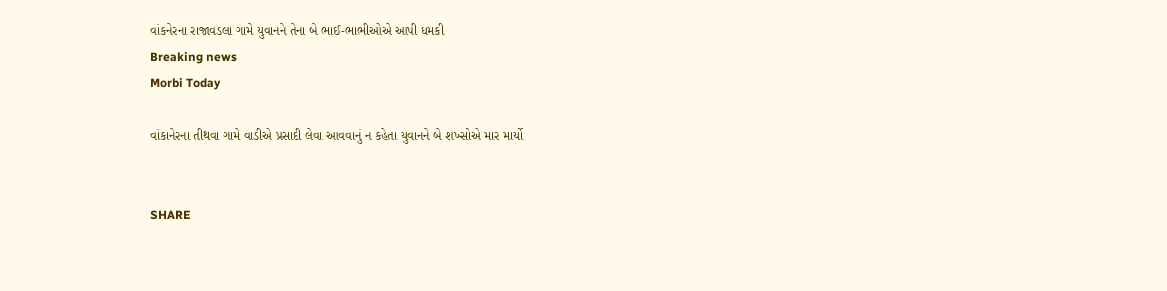વાંકનેરના રાજાવડલા ગામે યુવાનને તેના બે ભાઈ-ભાભીઓએ આપી ધમકી
Breaking news
Morbi Today

વાંકાનેરના તીથવા ગામે વાડીએ પ્રસાદી લેવા આવવાનું ન કહેતા યુવાનને બે શખ્સોએ માર માર્યો


SHARE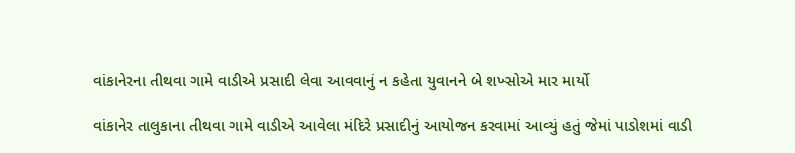વાંકાનેરના તીથવા ગામે વાડીએ પ્રસાદી લેવા આવવાનું ન કહેતા યુવાનને બે શખ્સોએ માર માર્યો

વાંકાનેર તાલુકાના તીથવા ગામે વાડીએ આવેલા મંદિરે પ્રસાદીનું આયોજન કરવામાં આવ્યું હતું જેમાં પાડોશમાં વાડી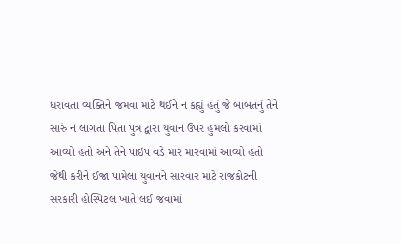ધરાવતા વ્યક્તિને જમવા માટે થઈને ન કહ્યું હતું જે બાબતનું તેને સારું ન લાગતા પિતા પુત્ર દ્વારા યુવાન ઉપર હુમલો કરવામાં આવ્યો હતો અને તેને પાઇપ વડે માર મારવામાં આવ્યો હતો જેથી કરીને ઈજા પામેલા યુવાનને સારવાર માટે રાજકોટની સરકારી હોસ્પિટલ ખાતે લઈ જવામાં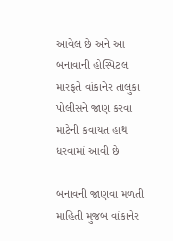આવેલ છે અને આ બનાવાની હોસ્પિટલ મારફતે વાંકાનેર તાલુકા પોલીસને જાણ કરવા માટેની કવાયત હાથ ધરવામાં આવી છે

બનાવની જાણવા મળતી માહિતી મુજબ વાંકાનેર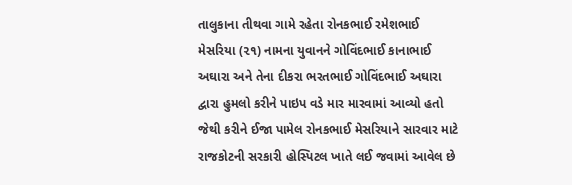તાલુકાના તીથવા ગામે રહેતા રોનકભાઈ રમેશભાઈ મેસરિયા (૨૧) નામના યુવાનને ગોવિંદભાઈ કાનાભાઈ અઘારા અને તેના દીકરા ભરતભાઈ ગોવિંદભાઈ અઘારા દ્વારા હુમલો કરીને પાઇપ વડે માર મારવામાં આવ્યો હતો જેથી કરીને ઈજા પામેલ રોનકભાઈ મેસરિયાને સારવાર માટે રાજકોટની સરકારી હોસ્પિટલ ખાતે લઈ જવામાં આવેલ છે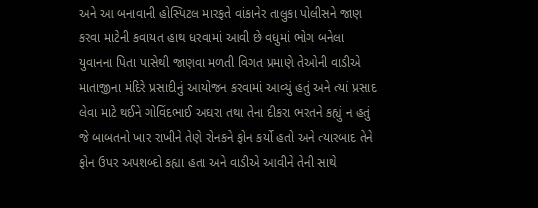અને આ બનાવાની હોસ્પિટલ મારફતે વાંકાનેર તાલુકા પોલીસને જાણ કરવા માટેની કવાયત હાથ ધરવામાં આવી છે વધુમાં ભોગ બનેલા યુવાનના પિતા પાસેથી જાણવા મળતી વિગત પ્રમાણે તેઓની વાડીએ માતાજીના મંદિરે પ્રસાદીનું આયોજન કરવામાં આવ્યું હતું અને ત્યાં પ્રસાદ લેવા માટે થઈને ગોવિંદભાઈ અઘરા તથા તેના દીકરા ભરતને કહ્યું ન હતું જે બાબતનો ખાર રાખીને તેણે રોનકને ફોન કર્યો હતો અને ત્યારબાદ તેને ફોન ઉપર અપશબ્દો કહ્યા હતા અને વાડીએ આવીને તેની સાથે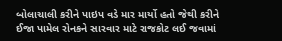બોલાચાલી કરીને પાઇપ વડે માર માર્યો હતો જેથી કરીને ઈજા પામેલ રોનકને સારવાર માટે રાજકોટ લઈ જવામાં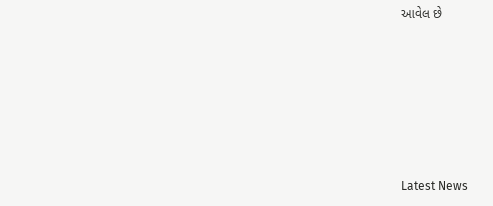આવેલ છે






Latest News